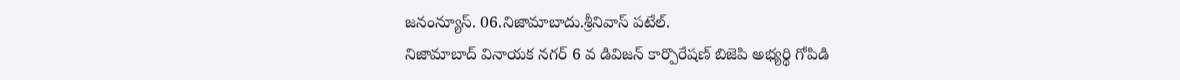జనంన్యూస్. 06.నిజామాబాదు.శ్రీనివాస్ పటేల్.
నిజామాబాద్ వినాయక నగర్ 6 వ డివిజన్ కార్పొరేషణ్ బిజెపి అభ్యర్థి గోపిడి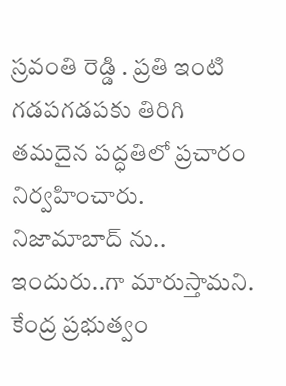స్రవంతి రెడ్డి . ప్రతి ఇంటి గడపగడపకు తిరిగి తమదైన పద్ధతిలో ప్రచారం నిర్వహించారు. నిజామాబాద్ ను.. ఇందురు..గా మారుస్తామని. కేంద్ర ప్రభుత్వం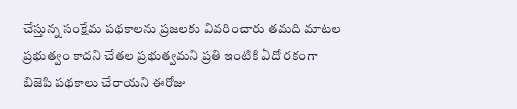చేస్తున్న సంక్షేమ పథకాలను ప్రజలకు వివరించారు తమది మాటల ప్రభుత్వం కాదని చేతల ప్రభుత్వమని ప్రతి ఇంటికి ఏదో రకంగా బిజెపి పథకాలు చేరాయని ఈరోజు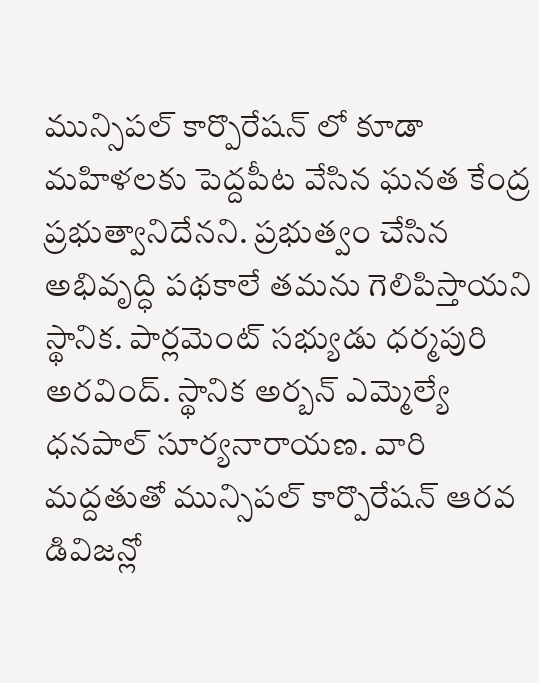మున్సిపల్ కార్పొరేషన్ లో కూడా మహిళలకు పెద్దపీట వేసిన ఘనత కేంద్ర ప్రభుత్వానిదేనని. ప్రభుత్వం చేసిన అభివృద్ధి పథకాలే తమను గెలిపిస్తాయని స్థానిక. పార్లమెంట్ సభ్యుడు ధర్మపురి అరవింద్. స్థానిక అర్బన్ ఎమ్మెల్యే ధనపాల్ సూర్యనారాయణ. వారి మద్దతుతో మున్సిపల్ కార్పొరేషన్ ఆరవ డివిజన్లో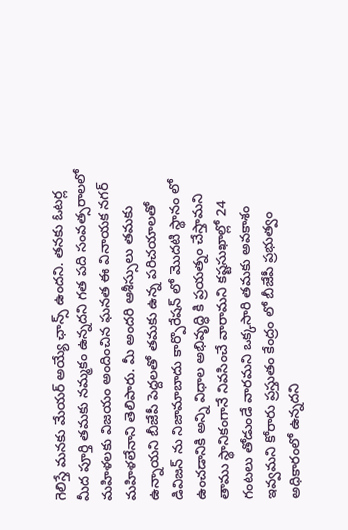గెలిస్తే మనకు మేయర్ అయ్యే ఛాన్స్ ఉందని. తనకు ఓటర్ల మీద పూర్తి తమకు నమ్మకం ఉన్నదని గత పది సంవత్సరాలలో మహిళలకు విజయం అందించిన ఘనత ఈ వినాయక నగర్ మహిళలేనాని తెలిపారు. మీ అందరి ఆశీస్సులు తమకు ఉన్నాయని బీజేపీ పెద్దలతో తమకు ఉన్న పరిచయాలతో డివిజన్ ను నిజామాబాదు కార్పొరేషన్ లో మొదటి స్థానం లో ఉంచడానికి అన్ని విధాల అభివృద్ధి కి ప్రయత్నం చేస్తామని తాము స్థానికంగానే నివసించే వారామని కష్టసుఖాల్లో 24 గంటలు తోడుండే వారమని ఒక్కసారి తమకు అవకాశం ఇవ్వమని కోరారు ప్రస్తుతం కేంద్రం లో బీజేపీ ప్రభుత్వం అధికారంలో ఉన్నదని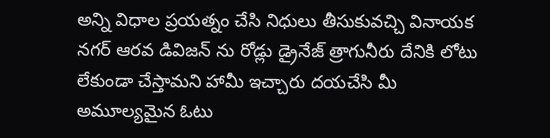అన్ని విధాల ప్రయత్నం చేసి నిధులు తీసుకువచ్చి వినాయక నగర్ ఆరవ డివిజన్ ను రోడ్లు డ్రైనేజ్ త్రాగునీరు దేనికి లోటు లేకుండా చేస్తామని హామీ ఇచ్చారు దయచేసి మీ అమూల్యమైన ఓటు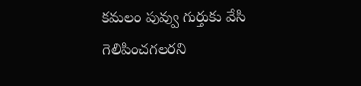కమలం పువ్వు గుర్తుకు వేసి గెలిపించగలరని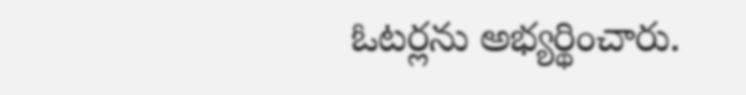ఓటర్లను అభ్యర్థించారు.